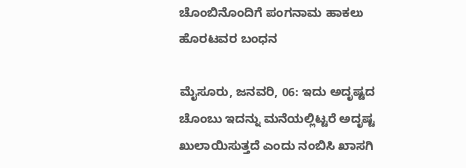ಚೊಂಬಿನೊಂದಿಗೆ ಪಂಗನಾಮ ಹಾಕಲು ಹೊರಟವರ ಬಂಧನ

ಮೈಸೂರು, ಜನವರಿ, 06: ಇದು ಅದೃಷ್ಟದ ಚೊಂಬು ಇದನ್ನು ಮನೆಯಲ್ಲಿಟ್ಟರೆ ಅದೃಷ್ಟ ಖುಲಾಯಿಸುತ್ತದೆ ಎಂದು ನಂಬಿಸಿ ಖಾಸಗಿ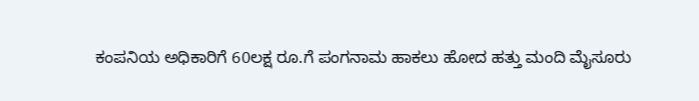ಕಂಪನಿಯ ಅಧಿಕಾರಿಗೆ 60ಲಕ್ಷ ರೂ.ಗೆ ಪಂಗನಾಮ ಹಾಕಲು ಹೋದ ಹತ್ತು ಮಂದಿ ಮೈಸೂರು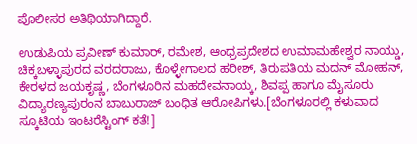ಪೊಲೀಸರ ಅತಿಥಿಯಾಗಿದ್ದಾರೆ.

ಉಡುಪಿಯ ಪ್ರವೀಣ್ ಕುಮಾರ್, ರಮೇಶ, ಆಂಧ್ರಪ್ರದೇಶದ ಉಮಾಮಹೇಶ್ವರ ನಾಯ್ಡು, ಚಿಕ್ಕಬಳ್ಳಾಪುರದ ವರದರಾಜು, ಕೊಳ್ಳೇಗಾಲದ ಹರೀಶ್, ತಿರುಪತಿಯ ಮದನ್ ಮೋಹನ್, ಕೇರಳದ ಜಯಕೃಷ್ಣ, ಬೆಂಗಳೂರಿನ ಮಹದೇವನಾಯ್ಕ, ಶಿವಪ್ಪ ಹಾಗೂ ಮೈಸೂರು ವಿದ್ಯಾರಣ್ಯಪುರಂನ ಬಾಬುರಾಜ್ ಬಂಧಿತ ಆರೋಪಿಗಳು.[ಬೆಂಗಳೂರಲ್ಲಿ ಕಳುವಾದ ಸ್ಕೂಟಿಯ ಇಂಟರೆಸ್ಟಿಂಗ್ ಕತೆ!]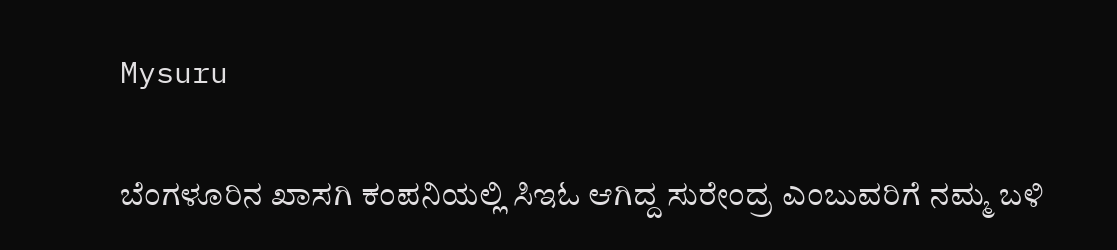Mysuru

ಬೆಂಗಳೂರಿನ ಖಾಸಗಿ ಕಂಪನಿಯಲ್ಲಿ ಸಿಇಓ ಆಗಿದ್ದ ಸುರೇಂದ್ರ ಎಂಬುವರಿಗೆ ನಮ್ಮ ಬಳಿ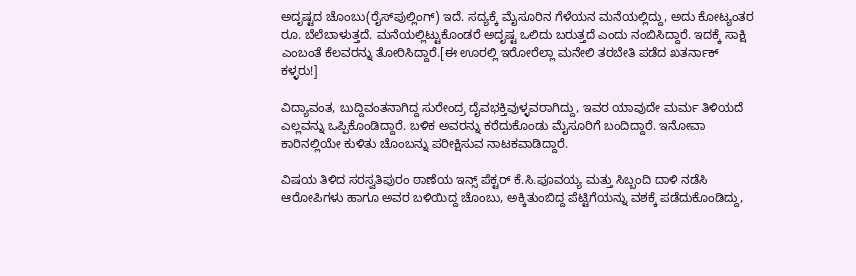ಅದೃಷ್ಟದ ಚೊಂಬು(ರೈಸ್‍ಪುಲ್ಲಿಂಗ್) ಇದೆ. ಸದ್ಯಕ್ಕೆ ಮೈಸೂರಿನ ಗೆಳೆಯನ ಮನೆಯಲ್ಲಿದ್ದು, ಅದು ಕೋಟ್ಯಂತರ ರೂ. ಬೆಲೆಬಾಳುತ್ತದೆ. ಮನೆಯಲ್ಲಿಟ್ಟುಕೊಂಡರೆ ಅದೃಷ್ಟ ಒಲಿದು ಬರುತ್ತದೆ ಎಂದು ನಂಬಿಸಿದ್ದಾರೆ. ಇದಕ್ಕೆ ಸಾಕ್ಷಿ ಎಂಬಂತೆ ಕೆಲವರನ್ನು ತೋರಿಸಿದ್ದಾರೆ.[ಈ ಊರಲ್ಲಿ ಇರೋರೆಲ್ಲಾ ಮನೇಲಿ ತರಬೇತಿ ಪಡೆದ ಖತರ್ನಾಕ್ ಕಳ್ಳರು!]

ವಿದ್ಯಾವಂತ, ಬುದ್ದಿವಂತನಾಗಿದ್ದ ಸುರೇಂದ್ರ ದೈವಭಕ್ತಿವುಳ್ಳವರಾಗಿದ್ದು, ಇವರ ಯಾವುದೇ ಮರ್ಮ ತಿಳಿಯದೆ ಎಲ್ಲವನ್ನು ಒಪ್ಪಿಕೊಂಡಿದ್ದಾರೆ. ಬಳಿಕ ಅವರನ್ನು ಕರೆದುಕೊಂಡು ಮೈಸೂರಿಗೆ ಬಂದಿದ್ದಾರೆ. ಇನೋವಾ ಕಾರಿನಲ್ಲಿಯೇ ಕುಳಿತು ಚೊಂಬನ್ನು ಪರೀಕ್ಷಿಸುವ ನಾಟಕವಾಡಿದ್ದಾರೆ.

ವಿಷಯ ತಿಳಿದ ಸರಸ್ವತಿಪುರಂ ಠಾಣೆಯ ಇನ್ಸ್ ಪೆಕ್ಟರ್ ಕೆ.ಸಿ.ಪೂವಯ್ಯ ಮತ್ತು ಸಿಬ್ಬಂದಿ ದಾಳಿ ನಡೆಸಿ ಆರೋಪಿಗಳು ಹಾಗೂ ಅವರ ಬಳಿಯಿದ್ದ ಚೊಂಬು, ಅಕ್ಕಿತುಂಬಿದ್ದ ಪೆಟ್ಟಿಗೆಯನ್ನು ವಶಕ್ಕೆ ಪಡೆದುಕೊಂಡಿದ್ದು,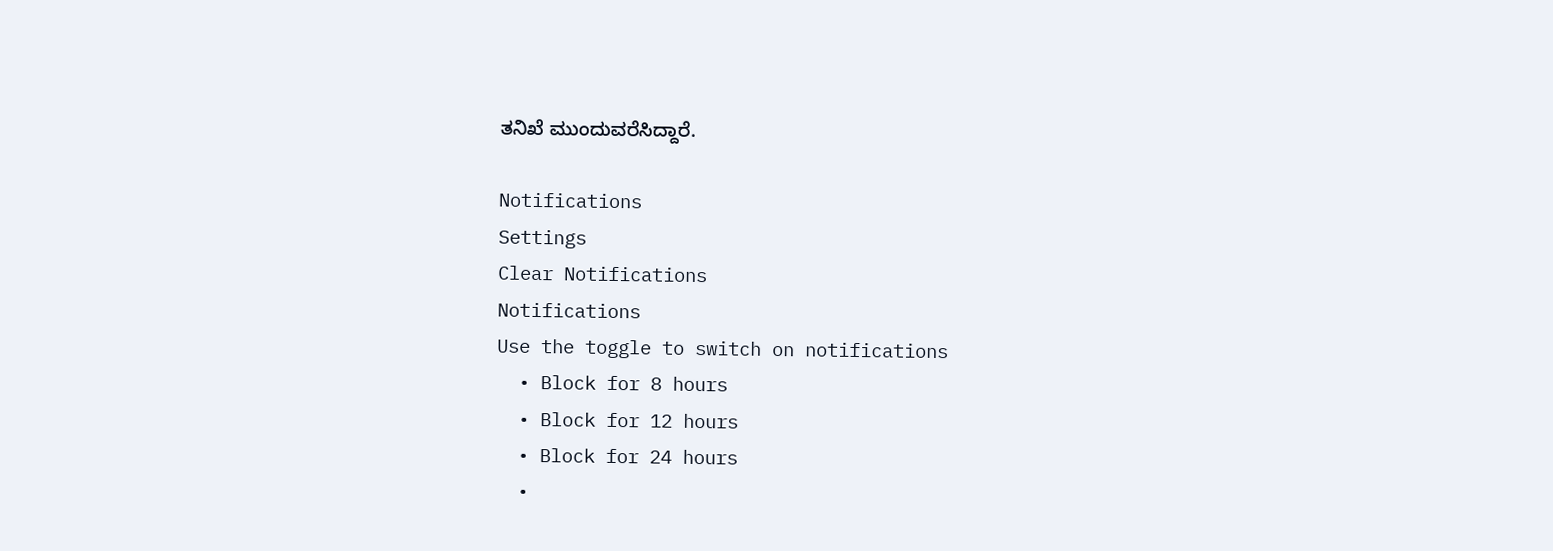ತನಿಖೆ ಮುಂದುವರೆಸಿದ್ದಾರೆ.

Notifications
Settings
Clear Notifications
Notifications
Use the toggle to switch on notifications
  • Block for 8 hours
  • Block for 12 hours
  • Block for 24 hours
  •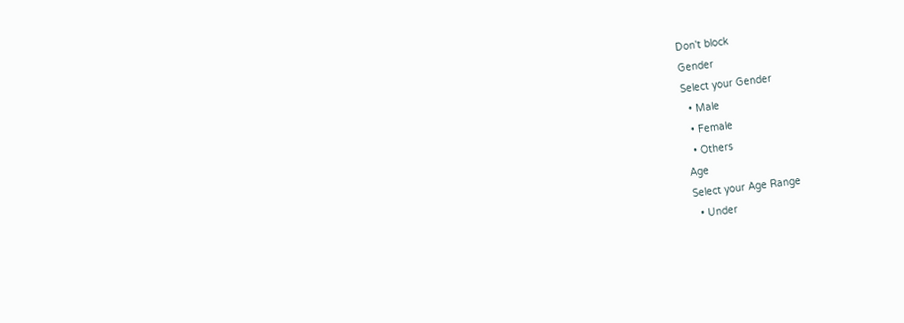Don't block
Gender
Select your Gender
  • Male
  • Female
  • Others
Age
Select your Age Range
  • Under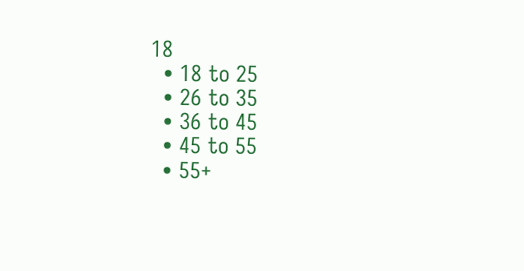18
  • 18 to 25
  • 26 to 35
  • 36 to 45
  • 45 to 55
  • 55+